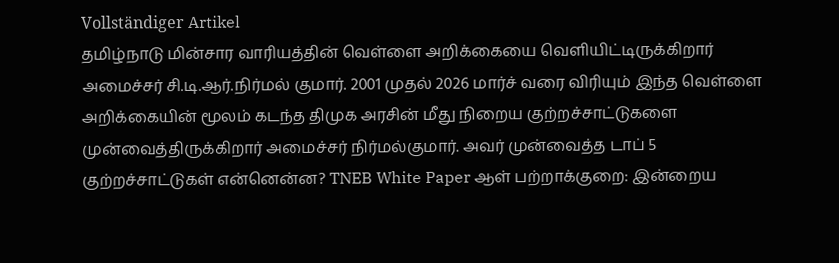Vollständiger Artikel
தமிழ்நாடு மின்சார வாரியத்தின் வெள்ளை அறிக்கையை வெளியிட்டிருக்கிறார் அமைச்சர் சி.டி.ஆர்.நிர்மல் குமார். 2001 முதல் 2026 மார்ச் வரை விரியும் இந்த வெள்ளை அறிக்கையின் மூலம் கடந்த திமுக அரசின் மீது நிறைய குற்றச்சாட்டுகளை முன்வைத்திருக்கிறார் அமைச்சர் நிர்மல்குமார். அவர் முன்வைத்த டாப் 5 குற்றச்சாட்டுகள் என்னென்ன? TNEB White Paper ஆள் பற்றாக்குறை: இன்றைய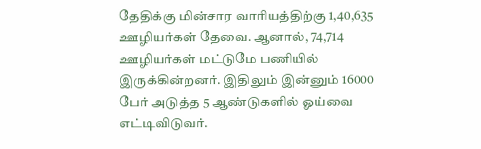தேதிக்கு மின்சார வாரியத்திற்கு 1,40,635 ஊழியர்கள் தேவை. ஆனால், 74,714 ஊழியர்கள் மட்டுமே பணியில் இருக்கின்றனர். இதிலும் இன்னும் 16000 பேர் அடுத்த 5 ஆண்டுகளில் ஓய்வை எட்டிவிடுவர்.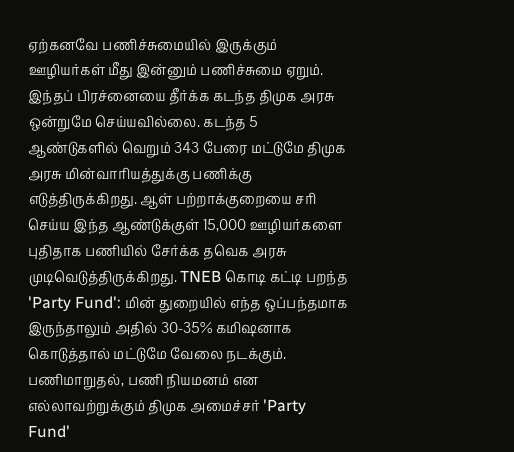ஏற்கனவே பணிச்சுமையில் இருக்கும் ஊழியர்கள் மீது இன்னும் பணிச்சுமை ஏறும். இந்தப் பிரச்னையை தீர்க்க கடந்த திமுக அரசு ஒன்றுமே செய்யவில்லை. கடந்த 5 ஆண்டுகளில் வெறும் 343 பேரை மட்டுமே திமுக அரசு மின்வாரியத்துக்கு பணிக்கு எடுத்திருக்கிறது. ஆள் பற்றாக்குறையை சரி செய்ய இந்த ஆண்டுக்குள் 15,000 ஊழியர்களை புதிதாக பணியில் சேர்க்க தவெக அரசு முடிவெடுத்திருக்கிறது. TNEB கொடி கட்டி பறந்த 'Party Fund': மின் துறையில் எந்த ஒப்பந்தமாக இருந்தாலும் அதில் 30-35% கமிஷனாக கொடுத்தால் மட்டுமே வேலை நடக்கும். பணிமாறுதல், பணி நியமனம் என எல்லாவற்றுக்கும் திமுக அமைச்சர் 'Party Fund'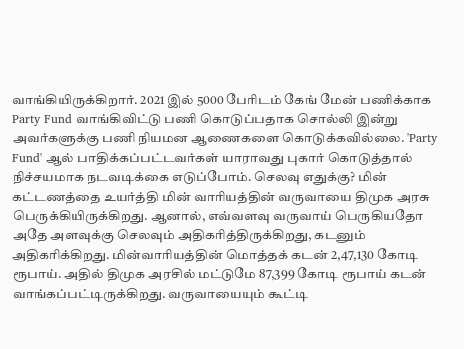வாங்கியிருக்கிறார். 2021 இல் 5000 பேரிடம் கேங் மேன் பணிக்காக Party Fund வாங்கிவிட்டு பணி கொடுப்பதாக சொல்லி இன்று அவர்களுக்கு பணி நியமன ஆணைகளை கொடுக்கவில்லை. 'Party Fund' ஆல் பாதிக்கப்பட்டவர்கள் யாராவது புகார் கொடுத்தால் நிச்சயமாக நடவடிக்கை எடுப்போம். செலவு எதுக்கு? மின் கட்டணத்தை உயர்த்தி மின் வாரியத்தின் வருவாயை திமுக அரசு பெருக்கியிருக்கிறது. ஆனால், எவ்வளவு வருவாய் பெருகியதோ அதே அளவுக்கு செலவும் அதிகரித்திருக்கிறது, கடனும் அதிகரிக்கிறது. மின்வாரியத்தின் மொத்தக் கடன் 2,47,130 கோடி ரூபாய். அதில் திமுக அரசில் மட்டுமே 87,399 கோடி ரூபாய் கடன் வாங்கப்பட்டிருக்கிறது. வருவாயையும் கூட்டி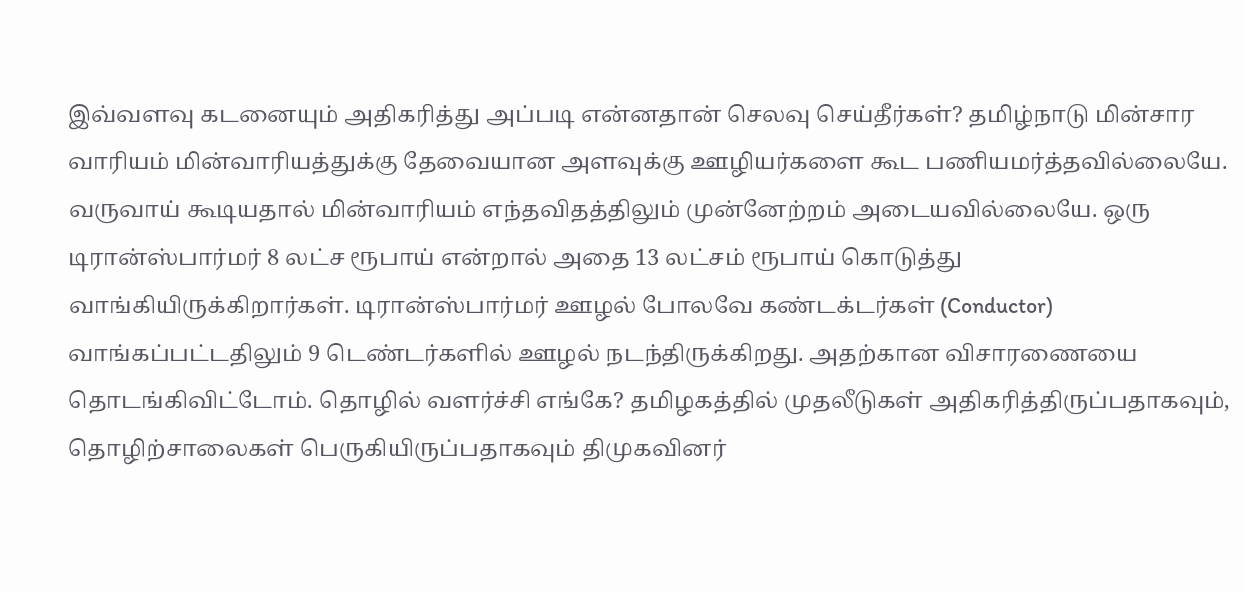இவ்வளவு கடனையும் அதிகரித்து அப்படி என்னதான் செலவு செய்தீர்கள்? தமிழ்நாடு மின்சார வாரியம் மின்வாரியத்துக்கு தேவையான அளவுக்கு ஊழியர்களை கூட பணியமர்த்தவில்லையே. வருவாய் கூடியதால் மின்வாரியம் எந்தவிதத்திலும் முன்னேற்றம் அடையவில்லையே. ஒரு டிரான்ஸ்பார்மர் 8 லட்ச ரூபாய் என்றால் அதை 13 லட்சம் ரூபாய் கொடுத்து வாங்கியிருக்கிறார்கள். டிரான்ஸ்பார்மர் ஊழல் போலவே கண்டக்டர்கள் (Conductor) வாங்கப்பட்டதிலும் 9 டெண்டர்களில் ஊழல் நடந்திருக்கிறது. அதற்கான விசாரணையை தொடங்கிவிட்டோம். தொழில் வளர்ச்சி எங்கே? தமிழகத்தில் முதலீடுகள் அதிகரித்திருப்பதாகவும், தொழிற்சாலைகள் பெருகியிருப்பதாகவும் திமுகவினர்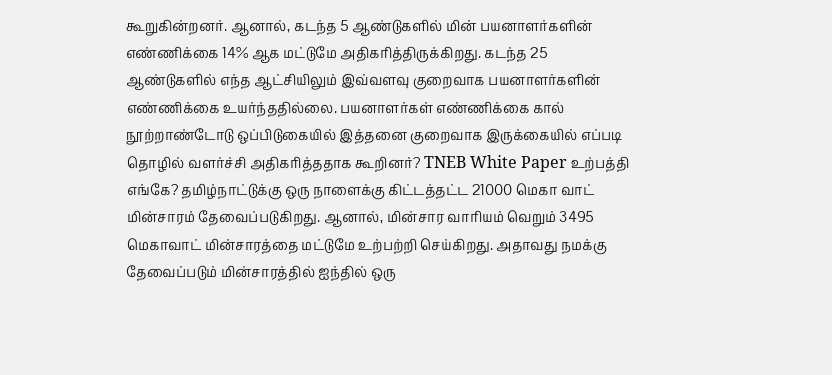கூறுகின்றனர். ஆனால், கடந்த 5 ஆண்டுகளில் மின் பயனாளர்களின் எண்ணிக்கை 14% ஆக மட்டுமே அதிகரித்திருக்கிறது. கடந்த 25 ஆண்டுகளில் எந்த ஆட்சியிலும் இவ்வளவு குறைவாக பயனாளர்களின் எண்ணிக்கை உயர்ந்ததில்லை. பயனாளர்கள் எண்ணிக்கை கால் நூற்றாண்டோடு ஒப்பிடுகையில் இத்தனை குறைவாக இருக்கையில் எப்படி தொழில் வளர்ச்சி அதிகரித்ததாக கூறினர்? TNEB White Paper உற்பத்தி எங்கே? தமிழ்நாட்டுக்கு ஒரு நாளைக்கு கிட்டத்தட்ட 21000 மெகா வாட் மின்சாரம் தேவைப்படுகிறது. ஆனால், மின்சார வாரியம் வெறும் 3495 மெகாவாட் மின்சாரத்தை மட்டுமே உற்பற்றி செய்கிறது. அதாவது நமக்கு தேவைப்படும் மின்சாரத்தில் ஐந்தில் ஒரு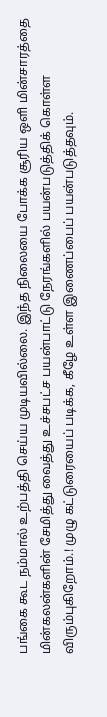பங்கை கூட நம்மால் உற்பத்தி செய்ய முடியவில்லை. இந்த நிலையை போக்க சூரிய ஒளி மின்சாரத்தை மின்கலன்களின் சேமித்து வைத்து உச்சபட்ச பயன்பாட்டு நேரங்களில் பயன்படுத்திக் கொள்ள விரும்புகிறோம்.! முழு கட்டுரையைப் படிக்க, கீழே உள்ள இணைப்பைப் பயன்படுத்தவும்.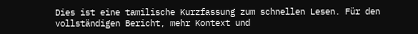Dies ist eine tamilische Kurzfassung zum schnellen Lesen. Für den vollständigen Bericht, mehr Kontext und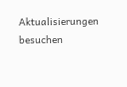Aktualisierungen besuchen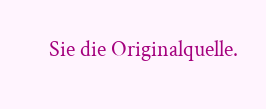Sie die Originalquelle.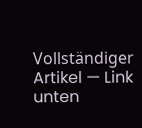Vollständiger Artikel — Link unten